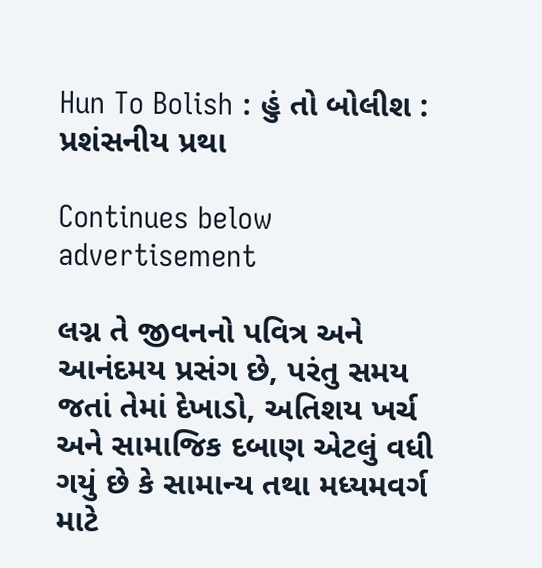Hun To Bolish : હું તો બોલીશ : પ્રશંસનીય પ્રથા

Continues below advertisement

લગ્ન તે જીવનનો પવિત્ર અને આનંદમય પ્રસંગ છે, પરંતુ સમય જતાં તેમાં દેખાડો, અતિશય ખર્ચ અને સામાજિક દબાણ એટલું વધી ગયું છે કે સામાન્ય તથા મધ્યમવર્ગ માટે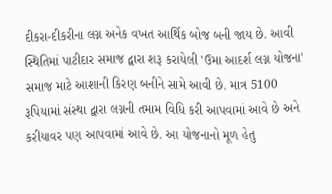દીકરા-દીકરીના લગ્ન અનેક વખત આર્થિક બોજ બની જાય છે. આવી સ્થિતિમાં પાટીદાર સમાજ દ્વારા શરૂ કરાયેલી 'ઉમા આદર્શ લગ્ન યોજના' સમાજ માટે આશાની કિરણ બનીને સામે આવી છે. માત્ર 5100 રૂપિયામાં સંસ્થા દ્વારા લગ્નની તમામ વિધિ કરી આપવામાં આવે છે અને કરીયાવર પણ આપવામાં આવે છે. આ યોજનાનો મૂળ હેતુ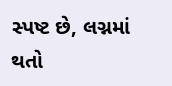સ્પષ્ટ છે, લગ્નમાં થતો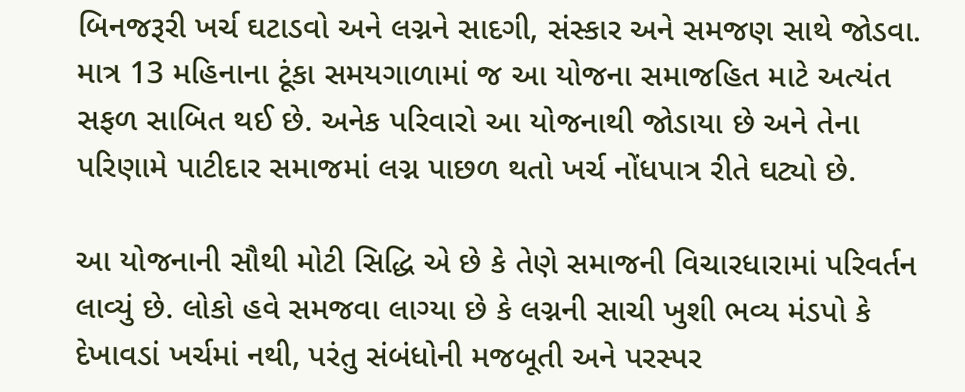બિનજરૂરી ખર્ચ ઘટાડવો અને લગ્નને સાદગી, સંસ્કાર અને સમજણ સાથે જોડવા. માત્ર 13 મહિનાના ટૂંકા સમયગાળામાં જ આ યોજના સમાજહિત માટે અત્યંત સફળ સાબિત થઈ છે. અનેક પરિવારો આ યોજનાથી જોડાયા છે અને તેના પરિણામે પાટીદાર સમાજમાં લગ્ન પાછળ થતો ખર્ચ નોંધપાત્ર રીતે ઘટ્યો છે.

આ યોજનાની સૌથી મોટી સિદ્ધિ એ છે કે તેણે સમાજની વિચારધારામાં પરિવર્તન લાવ્યું છે. લોકો હવે સમજવા લાગ્યા છે કે લગ્નની સાચી ખુશી ભવ્ય મંડપો કે દેખાવડાં ખર્ચમાં નથી, પરંતુ સંબંધોની મજબૂતી અને પરસ્પર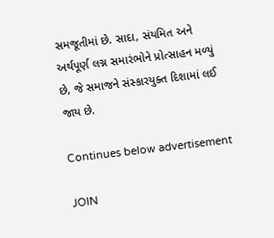સમજૂતીમાં છે. સાદા, સંયમિત અને અર્થપૂર્ણ લગ્ન સમારંભોને પ્રોત્સાહન મળ્યું છે, જે સમાજને સંસ્કારયુક્ત દિશામાં લઈ જાય છે.

Continues below advertisement

JOIN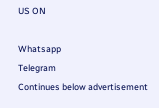US ON

Whatsapp
Telegram
Continues below advertisement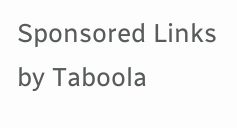Sponsored Links by Taboola